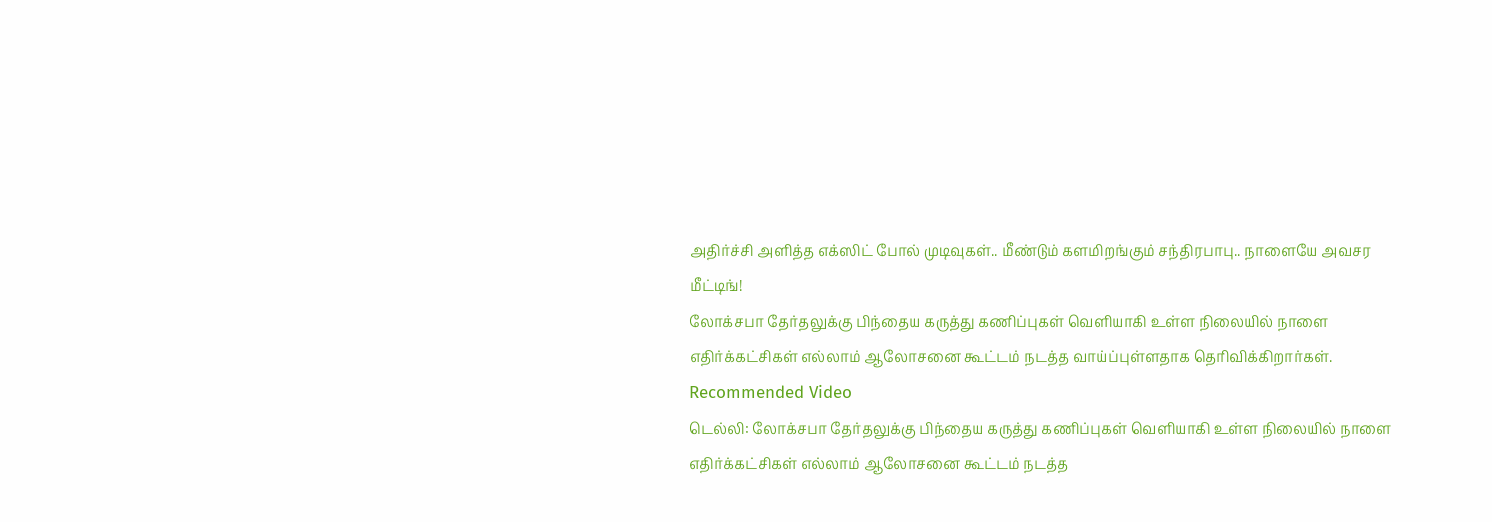அதிர்ச்சி அளித்த எக்ஸிட் போல் முடிவுகள்.. மீண்டும் களமிறங்கும் சந்திரபாபு.. நாளையே அவசர மீட்டிங்!
லோக்சபா தேர்தலுக்கு பிந்தைய கருத்து கணிப்புகள் வெளியாகி உள்ள நிலையில் நாளை எதிர்க்கட்சிகள் எல்லாம் ஆலோசனை கூட்டம் நடத்த வாய்ப்புள்ளதாக தெரிவிக்கிறார்கள்.
Recommended Video
டெல்லி: லோக்சபா தேர்தலுக்கு பிந்தைய கருத்து கணிப்புகள் வெளியாகி உள்ள நிலையில் நாளை எதிர்க்கட்சிகள் எல்லாம் ஆலோசனை கூட்டம் நடத்த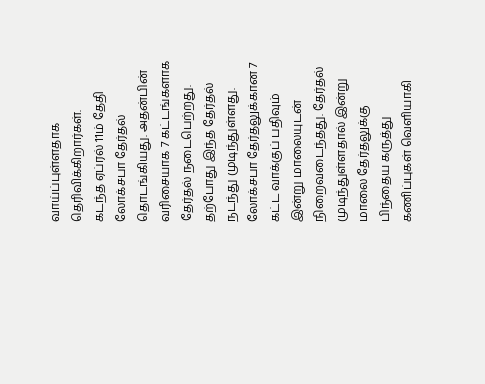வாய்ப்புள்ளதாக தெரிவிக்கிறார்கள்.
கடந்த ஏப்ரல் 11ம் தேதி லோக்சபா தேர்தல் தொடங்கியது. அதன்பின் வரிசையாக 7 கட்டங்களாக தேர்தல் நடைபெற்றது. தற்போது இந்த தேர்தல் நடந்து முடிந்துள்ளது.
லோக்சபா தேர்தலுக்கான 7 கட்ட வாக்குப் பதிவும் இன்று மாலையுடன் நிறைவடைந்தது. தேர்தல் முடிந்துள்ளதால் இன்று மாலை தேர்தலுக்கு பிந்தைய கருத்து கணிப்புகள் வெளியாகி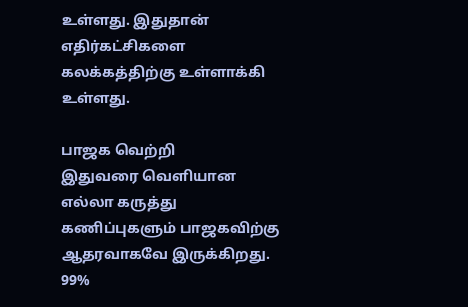உள்ளது. இதுதான் எதிர்கட்சிகளை கலக்கத்திற்கு உள்ளாக்கி உள்ளது.

பாஜக வெற்றி
இதுவரை வெளியான எல்லா கருத்து கணிப்புகளும் பாஜகவிற்கு ஆதரவாகவே இருக்கிறது. 99%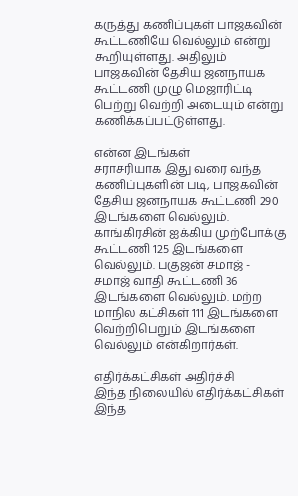கருத்து கணிப்புகள் பாஜகவின் கூட்டணியே வெல்லும் என்று கூறியுள்ளது. அதிலும் பாஜகவின் தேசிய ஜனநாயக கூட்டணி முழு மெஜாரிட்டி பெற்று வெற்றி அடையும் என்று கணிக்கப்பட்டுள்ளது.

என்ன இடங்கள்
சராசரியாக இது வரை வந்த கணிப்புகளின் படி, பாஜகவின் தேசிய ஜனநாயக கூட்டணி 290 இடங்களை வெல்லும். காங்கிரசின் ஐக்கிய முற்போக்கு கூட்டணி 125 இடங்களை வெல்லும். பகுஜன் சமாஜ் - சமாஜ் வாதி கூட்டணி 36 இடங்களை வெல்லும். மற்ற மாநில கட்சிகள் 111 இடங்களை வெற்றிபெறும் இடங்களை வெல்லும் என்கிறார்கள்.

எதிர்க்கட்சிகள் அதிர்ச்சி
இந்த நிலையில் எதிர்க்கட்சிகள் இந்த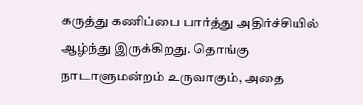கருத்து கணிப்பை பார்த்து அதிர்ச்சியில் ஆழ்ந்து இருக்கிறது. தொங்கு நாடாளுமன்றம் உருவாகும், அதை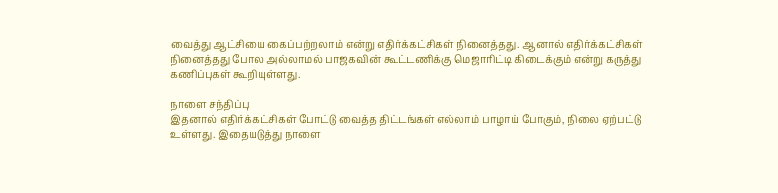வைத்து ஆட்சியை கைப்பற்றலாம் என்று எதிர்க்கட்சிகள் நினைத்தது. ஆனால் எதிர்க்கட்சிகள் நினைத்தது போல அல்லாமல் பாஜகவின் கூட்டணிக்கு மெஜாரிட்டி கிடைக்கும் என்று கருத்து கணிப்புகள் கூறியுள்ளது.

நாளை சந்திப்பு
இதனால் எதிர்க்கட்சிகள் போட்டு வைத்த திட்டங்கள் எல்லாம் பாழாய் போகும், நிலை ஏற்பட்டு உள்ளது. இதையடுத்து நாளை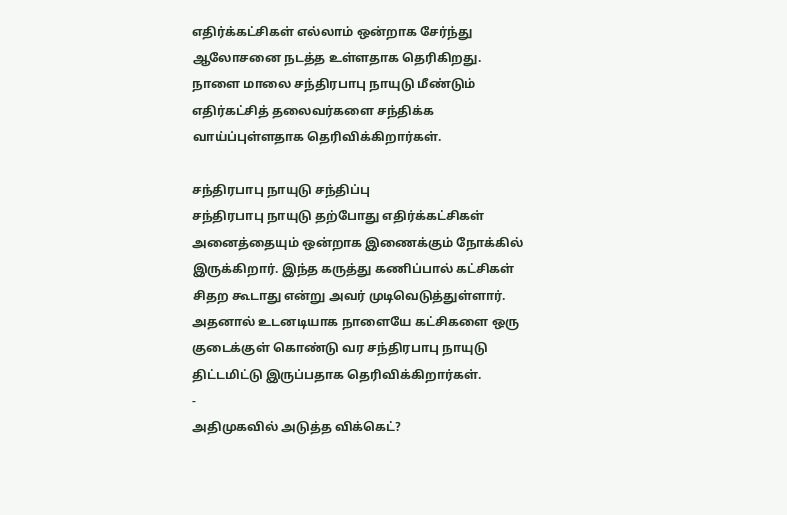எதிர்க்கட்சிகள் எல்லாம் ஒன்றாக சேர்ந்து ஆலோசனை நடத்த உள்ளதாக தெரிகிறது. நாளை மாலை சந்திரபாபு நாயுடு மீண்டும் எதிர்கட்சித் தலைவர்களை சந்திக்க வாய்ப்புள்ளதாக தெரிவிக்கிறார்கள்.

சந்திரபாபு நாயுடு சந்திப்பு
சந்திரபாபு நாயுடு தற்போது எதிர்க்கட்சிகள் அனைத்தையும் ஒன்றாக இணைக்கும் நோக்கில் இருக்கிறார். இந்த கருத்து கணிப்பால் கட்சிகள் சிதற கூடாது என்று அவர் முடிவெடுத்துள்ளார். அதனால் உடனடியாக நாளையே கட்சிகளை ஒரு குடைக்குள் கொண்டு வர சந்திரபாபு நாயுடு திட்டமிட்டு இருப்பதாக தெரிவிக்கிறார்கள்.
-
அதிமுகவில் அடுத்த விக்கெட்?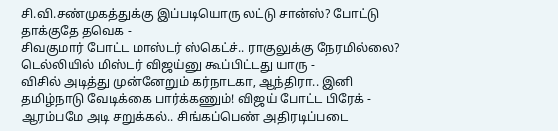சி.வி.சண்முகத்துக்கு இப்படியொரு லட்டு சான்ஸ்? போட்டு தாக்குதே தவெக -
சிவகுமார் போட்ட மாஸ்டர் ஸ்கெட்ச்.. ராகுலுக்கு நேரமில்லை? டெல்லியில் மிஸ்டர் விஜய்னு கூப்பிட்டது யாரு -
விசில் அடித்து முன்னேறும் கர்நாடகா, ஆந்திரா.. இனி தமிழ்நாடு வேடிக்கை பார்க்கணும்! விஜய் போட்ட பிரேக் -
ஆரம்பமே அடி சறுக்கல்.. சிங்கப்பெண் அதிரடிப்படை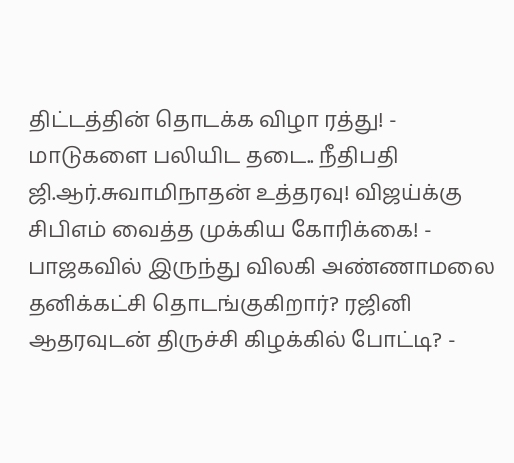திட்டத்தின் தொடக்க விழா ரத்து! -
மாடுகளை பலியிட தடை.. நீதிபதி ஜி.ஆர்.சுவாமிநாதன் உத்தரவு! விஜய்க்கு சிபிஎம் வைத்த முக்கிய கோரிக்கை! -
பாஜகவில் இருந்து விலகி அண்ணாமலை தனிக்கட்சி தொடங்குகிறார்? ரஜினி ஆதரவுடன் திருச்சி கிழக்கில் போட்டி? -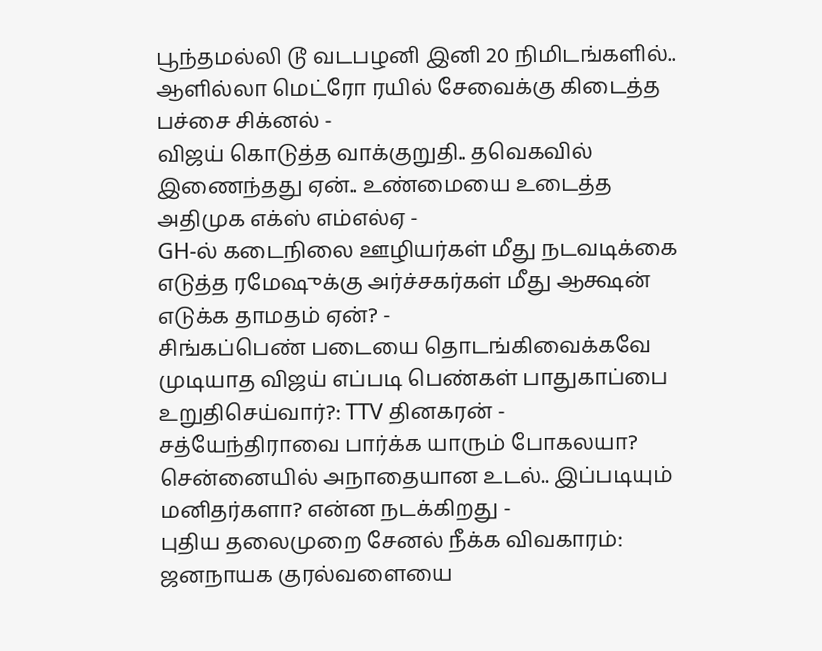பூந்தமல்லி டூ வடபழனி இனி 20 நிமிடங்களில்.. ஆளில்லா மெட்ரோ ரயில் சேவைக்கு கிடைத்த பச்சை சிக்னல் -
விஜய் கொடுத்த வாக்குறுதி.. தவெகவில் இணைந்தது ஏன்.. உண்மையை உடைத்த அதிமுக எக்ஸ் எம்எல்ஏ -
GH-ல் கடைநிலை ஊழியர்கள் மீது நடவடிக்கை எடுத்த ரமேஷுக்கு அர்ச்சகர்கள் மீது ஆக்ஷன் எடுக்க தாமதம் ஏன்? -
சிங்கப்பெண் படையை தொடங்கிவைக்கவே முடியாத விஜய் எப்படி பெண்கள் பாதுகாப்பை உறுதிசெய்வார்?: TTV தினகரன் -
சத்யேந்திராவை பார்க்க யாரும் போகலயா? சென்னையில் அநாதையான உடல்.. இப்படியும் மனிதர்களா? என்ன நடக்கிறது -
புதிய தலைமுறை சேனல் நீக்க விவகாரம்: ஜனநாயக குரல்வளையை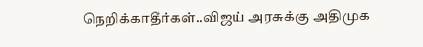நெறிக்காதீர்கள்..விஜய் அரசுக்கு அதிமுக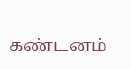கண்டனம்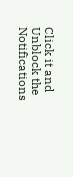Click it and Unblock the Notifications